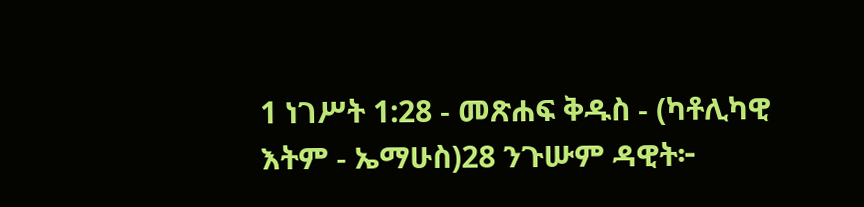1 ነገሥት 1:28 - መጽሐፍ ቅዱስ - (ካቶሊካዊ እትም - ኤማሁስ)28 ንጉሡም ዳዊት፦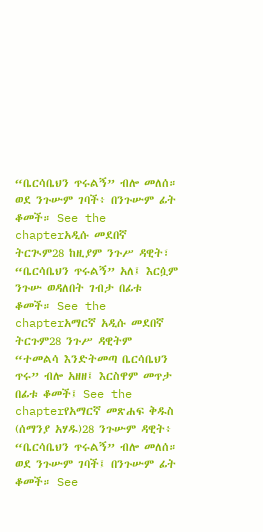“ቤርሳቤህን ጥሩልኝ” ብሎ መለሰ። ወደ ንጉሡም ገባች፥ በንጉሡም ፊት ቆመች። See the chapterአዲሱ መደበኛ ትርጒም28 ከዚያም ንጉሥ ዳዊት፣ “ቤርሳቤህን ጥሩልኝ” አለ፤ እርሷም ንጉሡ ወዳለበት ገብታ በፊቱ ቆመች። See the chapterአማርኛ አዲሱ መደበኛ ትርጉም28 ንጉሥ ዳዊትም “ተመልሳ እንድትመጣ ቤርሳቤህን ጥሩ” ብሎ አዘዘ፤ እርስዋም መጥታ በፊቱ ቆመች፤ See the chapterየአማርኛ መጽሐፍ ቅዱስ (ሰማንያ አሃዱ)28 ንጉሡም ዳዊት፥ “ቤርሳቤህን ጥሩልኝ” ብሎ መለሰ። ወደ ንጉሡም ገባች፤ በንጉሡም ፊት ቆመች። See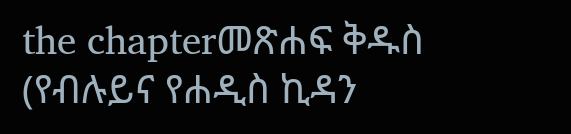the chapterመጽሐፍ ቅዱስ (የብሉይና የሐዲስ ኪዳን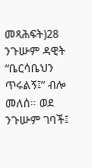መጻሕፍት)28 ንጉሡም ዳዊት “ቤርሳቤህን ጥሩልኝ፤” ብሎ መለሰ። ወደ ንጉሡም ገባች፤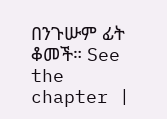በንጉሡም ፊት ቆመች። See the chapter |